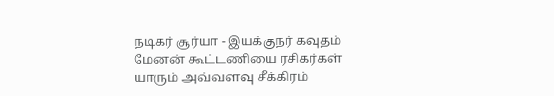நடிகர் சூர்யா - இயக்குநர் கவுதம் மேனன் கூட்டணியை ரசிகர்கள் யாரும் அவ்வளவு சீக்கிரம்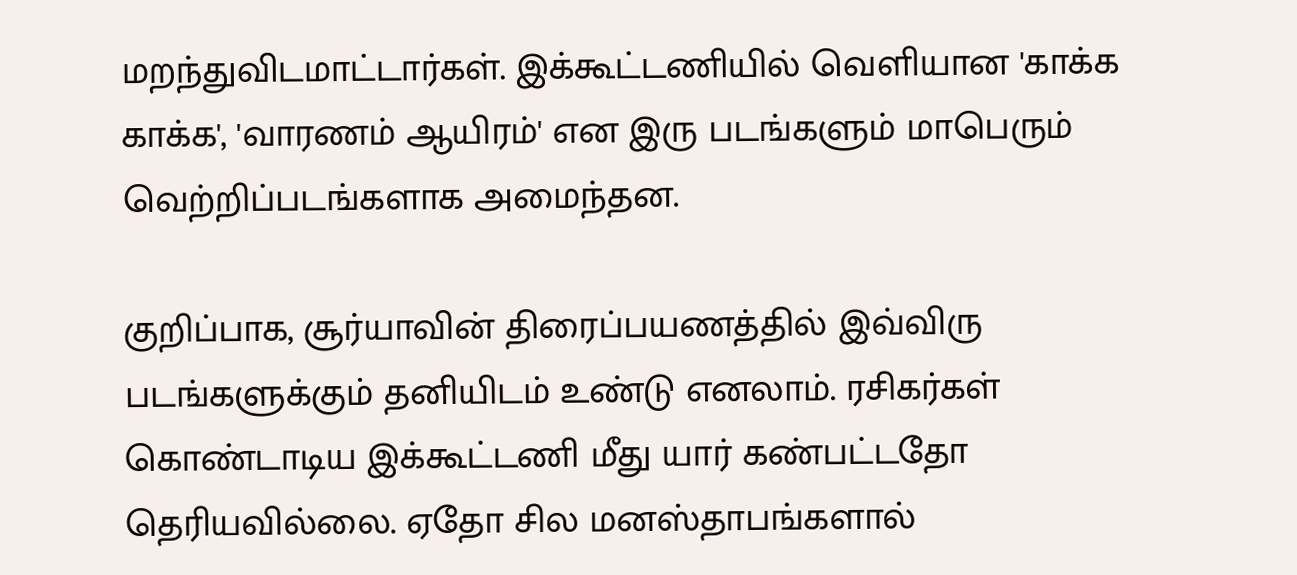மறந்துவிடமாட்டார்கள். இக்கூட்டணியில் வெளியான 'காக்க காக்க', 'வாரணம் ஆயிரம்' என இரு படங்களும் மாபெரும் வெற்றிப்படங்களாக அமைந்தன.

குறிப்பாக, சூர்யாவின் திரைப்பயணத்தில் இவ்விரு படங்களுக்கும் தனியிடம் உண்டு எனலாம். ரசிகர்கள் கொண்டாடிய இக்கூட்டணி மீது யார் கண்பட்டதோ தெரியவில்லை. ஏதோ சில மனஸ்தாபங்களால்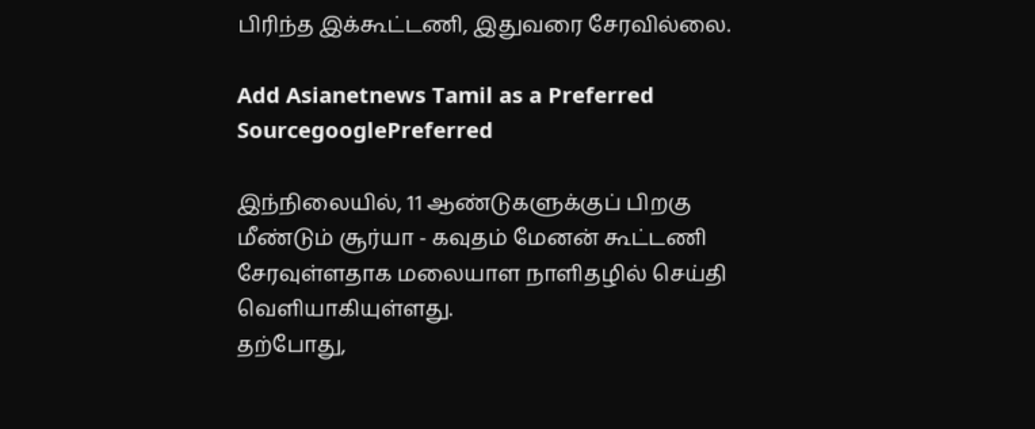பிரிந்த இக்கூட்டணி, இதுவரை சேரவில்லை.

Add Asianetnews Tamil as a Preferred SourcegooglePreferred

இந்நிலையில், 11 ஆண்டுகளுக்குப் பிறகு மீண்டும் சூர்யா - கவுதம் மேனன் கூட்டணி சேரவுள்ளதாக மலையாள நாளிதழில் செய்தி வெளியாகியுள்ளது.
தற்போது,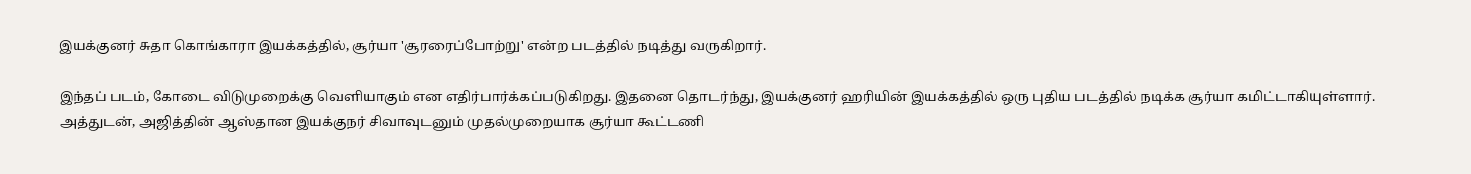இயக்குனர் சுதா கொங்காரா இயக்கத்தில், சூர்யா 'சூரரைப்போற்று' என்ற படத்தில் நடித்து வருகிறார்.

இந்தப் படம், கோடை விடுமுறைக்கு வெளியாகும் என எதிர்பார்க்கப்படுகிறது. இதனை தொடர்ந்து, இயக்குனர் ஹரியின் இயக்கத்தில் ஒரு புதிய படத்தில் நடிக்க சூர்யா கமிட்டாகியுள்ளார். அத்துடன், அஜித்தின் ஆஸ்தான இயக்குநர் சிவாவுடனும் முதல்முறையாக சூர்யா கூட்டணி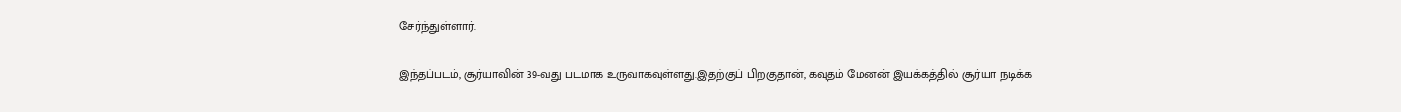சேர்ந்துள்ளார்.

இந்தப்படம், சூர்யாவின் 39-வது படமாக உருவாகவுள்ளது.இதற்குப் பிறகுதான், கவுதம் மேனன் இயக்கத்தில் சூர்யா நடிக்க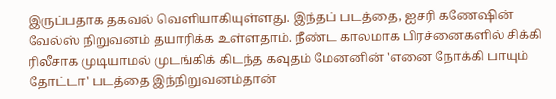இருப்பதாக தகவல் வெளியாகியுள்ளது. இந்தப் படத்தை, ஐசரி கணேஷின் வேல்ஸ் நிறுவனம் தயாரிக்க உள்ளதாம். நீண்ட காலமாக பிரச்னைகளில் சிக்கி ரிலீசாக முடியாமல் முடங்கிக் கிடந்த கவுதம் மேனனின் 'எனை நோக்கி பாயும் தோட்டா' படத்தை இந்நிறுவனம்தான்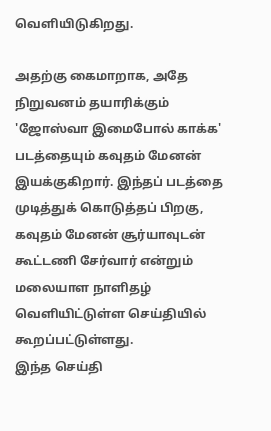வெளியிடுகிறது.

அதற்கு கைமாறாக, அதே நிறுவனம் தயாரிக்கும் 'ஜோஸ்வா இமைபோல் காக்க' படத்தையும் கவுதம் மேனன் இயக்குகிறார். இந்தப் படத்தை முடித்துக் கொடுத்தப் பிறகு, கவுதம் மேனன் சூர்யாவுடன் கூட்டணி சேர்வார் என்றும் மலையாள நாளிதழ் வெளியிட்டுள்ள செய்தியில் கூறப்பட்டுள்ளது.
இந்த செய்தி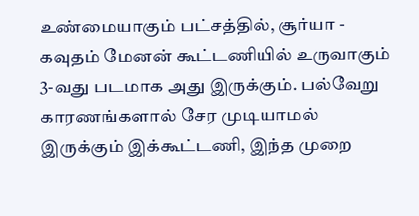உண்மையாகும் பட்சத்தில், சூர்யா - கவுதம் மேனன் கூட்டணியில் உருவாகும் 3-வது படமாக அது இருக்கும். பல்வேறு காரணங்களால் சேர முடியாமல் இருக்கும் இக்கூட்டணி, இந்த முறை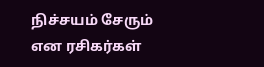நிச்சயம் சேரும் என ரசிகர்கள்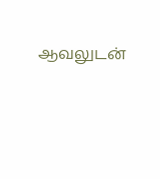ஆவலுடன்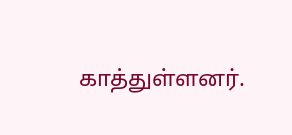காத்துள்ளனர்.